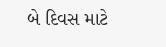બે દિવસ માટે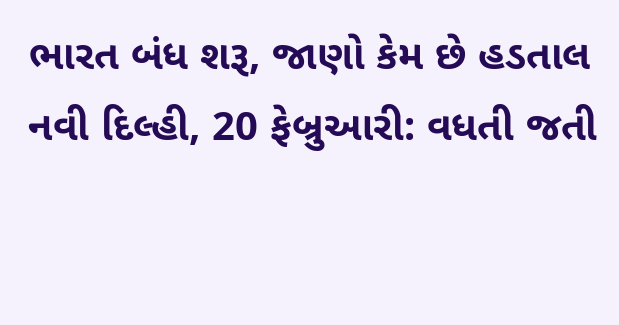ભારત બંધ શરૂ, જાણો કેમ છે હડતાલ
નવી દિલ્હી, 20 ફેબ્રુઆરી: વધતી જતી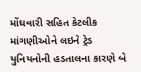મોંઘવારી સહિત કેટલીક માંગણીઓને લઇને ટ્રેડ યુનિયનોની હડતાલના કારણે બે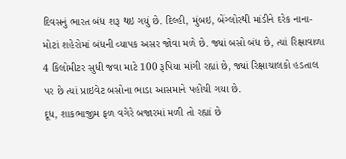દિવસનું ભારત બંધ શરૂ થઇ ગયું છે. દિલ્હી, મુંબઇ, બેંગ્લોરથી માંડીને દરેક નાના-મોટાં શહેરોમાં બંધની વ્યાપક અસર જોવા મળે છે. જ્યાં બસો બંધ છે, ત્યાં રિક્ષાવાળા 4 કિલોમીટર સુધી જવા માટે 100 રૂપિયા માંગી રહ્યાં છે, જ્યાં રિક્ષાચાલકો હડતાલ પર છે ત્યાં પ્રાઇવેટ બસોના ભાડા આસમાને પહોંચી ગયા છે.
દૂધ, શાકભાજીમ ફળ વગેરે બજારમાં મળી તો રહ્યાં છે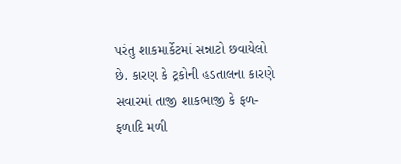પરંતુ શાકમાર્કેટમાં સન્નાટો છવાયેલો છે. કારણ કે ટ્રકોની હડતાલના કારણે સવારમાં તાજી શાકભાજી કે ફળ-ફળાદિ મળી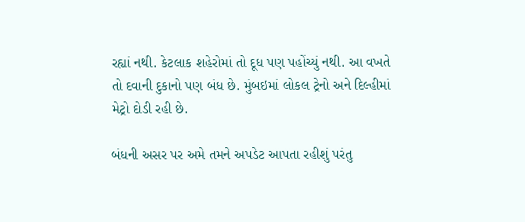રહ્યાં નથી. કેટલાક શહેરોમાં તો દૂધ પણ પહોંચ્યું નથી. આ વખતે તો દવાની દુકાનો પણ બંધ છે. મુંબઇમાં લોકલ ટ્રેનો અને દિલ્હીમાં મેટ્રો દોડી રહી છે.

બંધની અસર પર અમે તમને અપડેટ આપતા રહીશું પરંતુ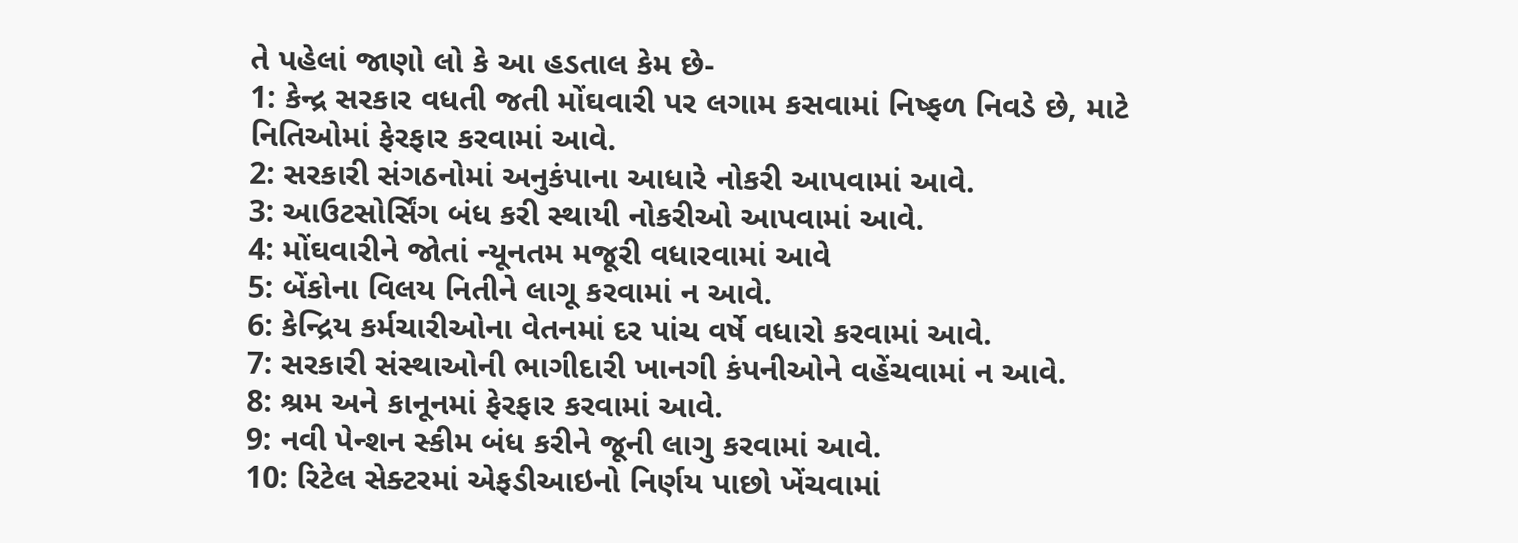તે પહેલાં જાણો લો કે આ હડતાલ કેમ છે-
1: કેન્દ્ર સરકાર વધતી જતી મોંઘવારી પર લગામ કસવામાં નિષ્ફળ નિવડે છે, માટે નિતિઓમાં ફેરફાર કરવામાં આવે.
2: સરકારી સંગઠનોમાં અનુકંપાના આધારે નોકરી આપવામાં આવે.
3: આઉટસોર્સિંગ બંધ કરી સ્થાયી નોકરીઓ આપવામાં આવે.
4: મોંઘવારીને જોતાં ન્યૂનતમ મજૂરી વધારવામાં આવે
5: બેંકોના વિલય નિતીને લાગૂ કરવામાં ન આવે.
6: કેન્દ્રિય કર્મચારીઓના વેતનમાં દર પાંચ વર્ષે વધારો કરવામાં આવે.
7: સરકારી સંસ્થાઓની ભાગીદારી ખાનગી કંપનીઓને વહેંચવામાં ન આવે.
8: શ્રમ અને કાનૂનમાં ફેરફાર કરવામાં આવે.
9: નવી પેન્શન સ્કીમ બંધ કરીને જૂની લાગુ કરવામાં આવે.
10: રિટેલ સેક્ટરમાં એફડીઆઇનો નિર્ણય પાછો ખેંચવામાં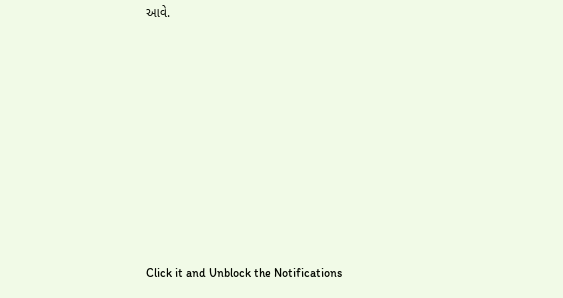આવે.












Click it and Unblock the Notifications